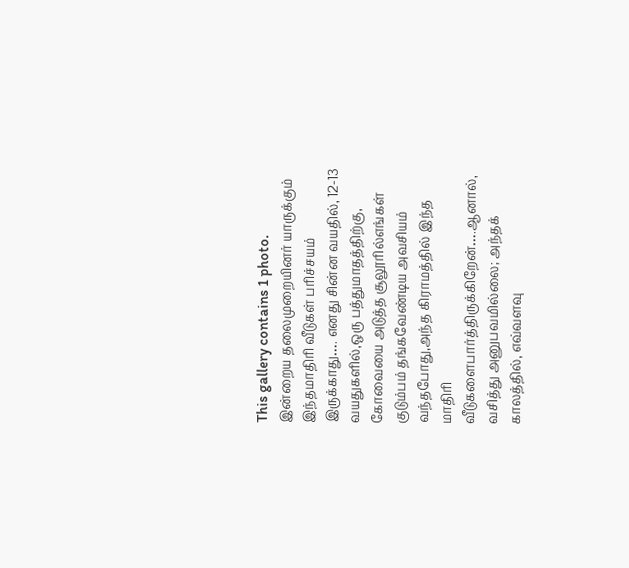This gallery contains 1 photo.
இன்றைய தலைமுறையினர் யாருக்கும் இந்தமாதிரி வீடுகள் பரிச்சயம் இருக்காது…. எனது சின்ன வயதில், 12-13 வயதுகளில்,ஒரு பத்துமாதத்திற்கு, கோவையை அடுத்த சூலூரில்எங்கள் குடும்பம் தங்கவேண்டிய அவசியம் வந்தபோது,அந்த கிராமத்தில் இந்த மாதிரி வீடுகளைபார்த்திருக்கிறேன்….ஆனால், வசித்து அனுபவமில்லை; அந்தக் காலத்தில், எவ்வளவு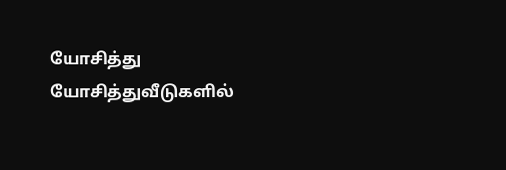யோசித்து யோசித்துவீடுகளில்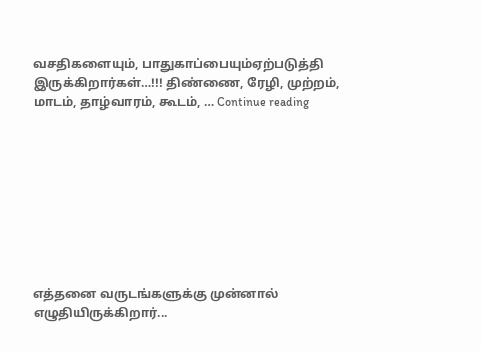வசதிகளையும், பாதுகாப்பையும்ஏற்படுத்தி இருக்கிறார்கள்…!!! திண்ணை, ரேழி, முற்றம், மாடம், தாழ்வாரம், கூடம், … Continue reading









எத்தனை வருடங்களுக்கு முன்னால் எழுதியிருக்கிறார்...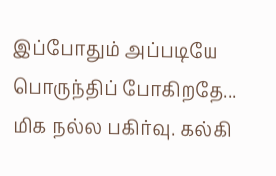இப்போதும் அப்படியே பொருந்திப் போகிறதே... மிக நல்ல பகிர்வு. கல்கி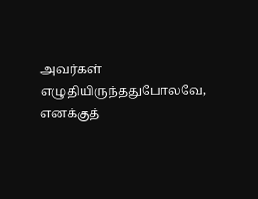அவர்கள் எழுதியிருந்ததுபோலவே, எனக்குத்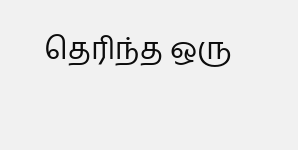தெரிந்த ஒரு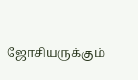ஜோசியருக்கும்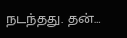நடந்தது. தன்…